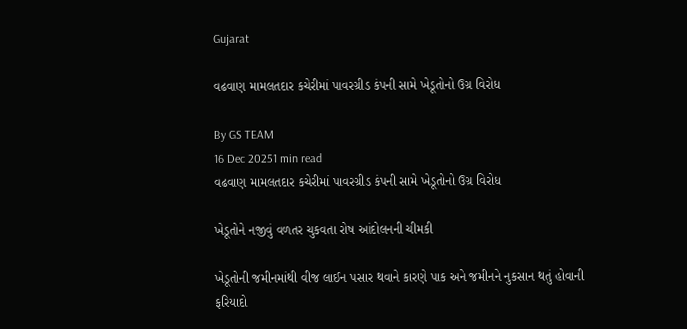Gujarat

વઢવાણ મામલતદાર કચેરીમાં પાવરગ્રીડ કંપની સામે ખેડૂતોનો ઉગ્ર વિરોધ

By GS TEAM
16 Dec 20251 min read
વઢવાણ મામલતદાર કચેરીમાં પાવરગ્રીડ કંપની સામે ખેડૂતોનો ઉગ્ર વિરોધ

ખેડૂતોને નજીવું વળતર ચુકવતા રોષ આંદોલનની ચીમકી

ખેડૂતોની જમીનમાંથી વીજ લાઈન પસાર થવાને કારણે પાક અને જમીનને નુકસાન થતું હોવાની ફરિયાદો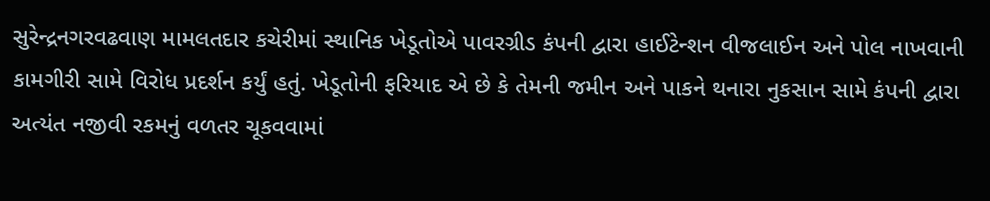સુરેન્દ્રનગરવઢવાણ મામલતદાર કચેરીમાં સ્થાનિક ખેડૂતોએ પાવરગ્રીડ કંપની દ્વારા હાઈટેન્શન વીજલાઈન અને પોલ નાખવાની કામગીરી સામે વિરોધ પ્રદર્શન કર્યું હતું. ખેડૂતોની ફરિયાદ એ છે કે તેમની જમીન અને પાકને થનારા નુકસાન સામે કંપની દ્વારા અત્યંત નજીવી રકમનું વળતર ચૂકવવામાં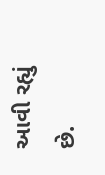આવી રહ્યું છે.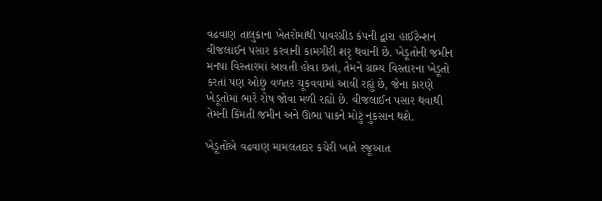વઢવાણ તાલુકાના ખેતરોમાંથી પાવરગ્રીડ કંપની દ્વારા હાઈટેન્શન વીજલાઈન પસાર કરવાની કામગીરી શરૃ થવાની છે. ખેડૂતોની જમીન મનપા વિસ્તારમાં આવતી હોવા છતાં, તેમને ગ્રામ્ય વિસ્તારના ખેડૂતો કરતાં પણ ઓછું વળતર ચૂકવવામાં આવી રહ્યું છે, જેના કારણે ખેડૂતોમાં ભારે રોષ જોવા મળી રહ્યો છે. વીજલાઈન પસાર થવાથી તેમની કિંમતી જમીન અને ઊભા પાકને મોટું નુકસાન થશે.

ખેડૂતોએ વઢવાણ મામલતદાર કચેરી ખાતે રજૂઆત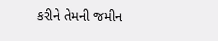કરીને તેમની જમીન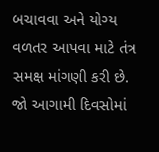બચાવવા અને યોગ્ય વળતર આપવા માટે તંત્ર સમક્ષ માંગણી કરી છે. જો આગામી દિવસોમાં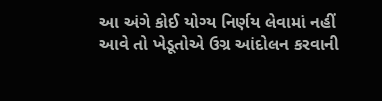આ અંગે કોઈ યોગ્ય નિર્ણય લેવામાં નહીં આવે તો ખેડૂતોએ ઉગ્ર આંદોલન કરવાની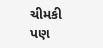ચીમકી પણ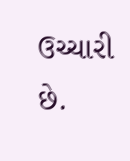ઉચ્ચારી છે.